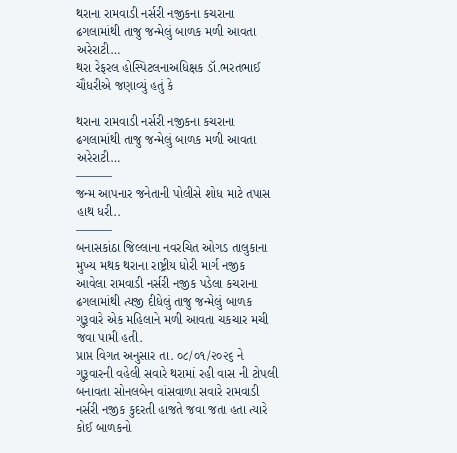થરાના રામવાડી નર્સરી નજીકના કચરાના ઢગલામાંથી તાજુ જન્મેલું બાળક મળી આવતા અરેરાટી…
થરા રેફરલ હોસ્પિટલનાઅધિક્ષક ડૉ.ભરતભાઈ ચૌધરીએ જણાવ્યું હતું કે

થરાના રામવાડી નર્સરી નજીકના કચરાના ઢગલામાંથી તાજુ જન્મેલું બાળક મળી આવતા અરેરાટી…
———
જન્મ આપનાર જનેતાની પોલીસે શોધ માટે તપાસ હાથ ધરી..
———
બનાસકાંઠા જિલ્લાના નવરચિત ઓગડ તાલુકાના મુખ્ય મથક થરાના રાષ્ટ્રીય ધોરી માર્ગ નજીક આવેલા રામવાડી નર્સરી નજીક પડેલા કચરાના ઢગલામાંથી ત્યજી દીધેલું તાજુ જન્મેલું બાળક ગુરૂવારે એક મહિલાને મળી આવતા ચકચાર મચી જવા પામી હતી.
પ્રાપ્ત વિગત અનુસાર તા. ૦૮/૦૧/૨૦૨૬ ને ગુરૂવારની વહેલી સવારે થરામાં રહી વાસ ની ટોપલી બનાવતા સોનલબેન વાંસવાળા સવારે રામવાડી નર્સરી નજીક કુદરતી હાજતે જવા જતા હતા ત્યારે કોઈ બાળકનો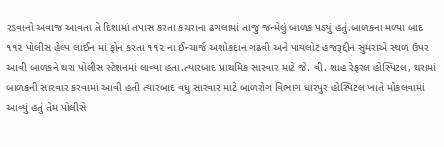રડવાનો અવાજ આવતા તે દિશામાં તપાસ કરતા કચરાના ઢગલામાં તાજુ જન્મેલું બાળક પડ્યું હતું.બાળકના મળ્યા બાદ ૧૧૨ પોલીસ હેલ્પ લાઈન માં ફોન કરતા ૧૧૨ ના ઈન્ચાર્જ અશોકદાન ગઢવી અને પાયલોટ હજરૂદ્દીન સુમરાએ સ્થળ ઉપર આવી બાળકને થરા પોલીસ સ્ટેશનમાં લાવ્યા હતા.ત્યારબાદ પ્રાથમિક સારવાર માટે જે. વી. શાહ રેફરલ હોસ્પિટલ, થરામાં બાળકની સારવાર કરવામાં આવી હતી ત્યારબાદ વધુ સારવાર માટે બાળરોગ વિભાગ ધારપુર હોસ્પિટલ ખાતે મોકલવામાં આવ્યું હતું તેમ પોલીસે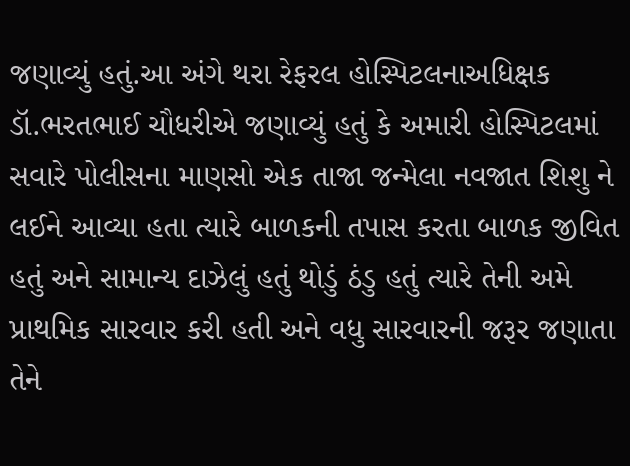જણાવ્યું હતું.આ અંગે થરા રેફરલ હોસ્પિટલનાઅધિક્ષક ડૉ.ભરતભાઈ ચૌધરીએ જણાવ્યું હતું કે અમારી હોસ્પિટલમાં સવારે પોલીસના માણસો એક તાજા જન્મેલા નવજાત શિશુ ને લઈને આવ્યા હતા ત્યારે બાળકની તપાસ કરતા બાળક જીવિત હતું અને સામાન્ય દાઝેલું હતું થોડું ઠંડુ હતું ત્યારે તેની અમે પ્રાથમિક સારવાર કરી હતી અને વધુ સારવારની જરૂર જણાતા તેને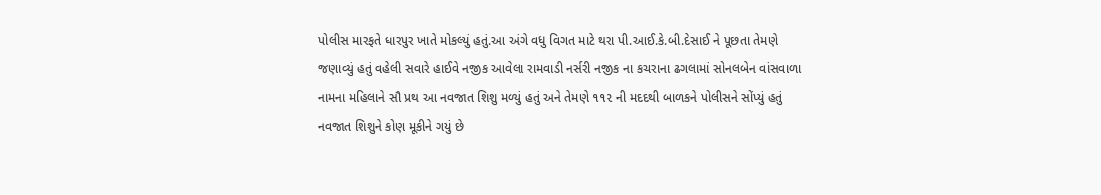પોલીસ મારફતે ધારપુર ખાતે મોકલ્યું હતું.આ અંગે વધુ વિગત માટે થરા પી.આઈ.કે.બી.દેસાઈ ને પૂછતા તેમણે જણાવ્યું હતું વહેલી સવારે હાઈવે નજીક આવેલા રામવાડી નર્સરી નજીક ના કચરાના ઢગલામાં સોનલબેન વાંસવાળા નામના મહિલાને સૌ પ્રથ આ નવજાત શિશુ મળ્યું હતું અને તેમણે ૧૧૨ ની મદદથી બાળકને પોલીસને સોંપ્યું હતું નવજાત શિશુને કોણ મૂકીને ગયું છે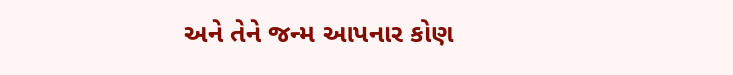અને તેને જન્મ આપનાર કોણ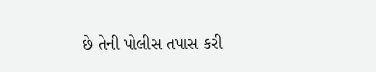છે તેની પોલીસ તપાસ કરી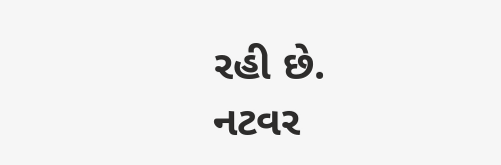રહી છે.
નટવર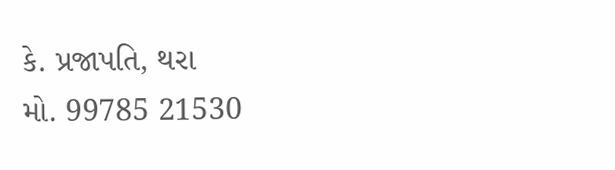કે. પ્રજાપતિ, થરા
મો. 99785 21530